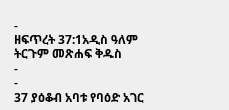-
ዘፍጥረት 37:1አዲስ ዓለም ትርጉም መጽሐፍ ቅዱስ
-
-
37 ያዕቆብ አባቱ የባዕድ አገር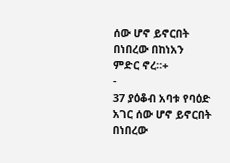ሰው ሆኖ ይኖርበት በነበረው በከነአን ምድር ኖረ።+
-
37 ያዕቆብ አባቱ የባዕድ አገር ሰው ሆኖ ይኖርበት በነበረው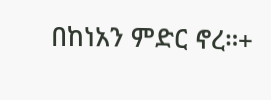በከነአን ምድር ኖረ።+